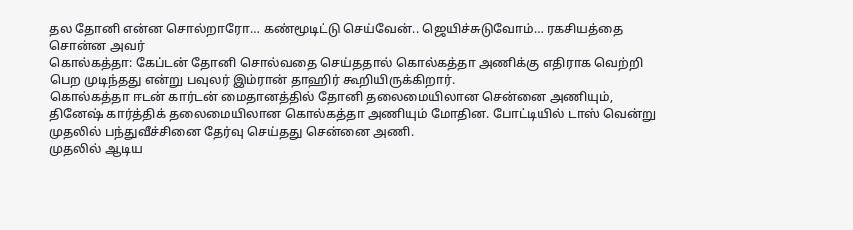தல தோனி என்ன சொல்றாரோ… கண்மூடிட்டு செய்வேன்.. ஜெயிச்சுடுவோம்… ரகசியத்தை சொன்ன அவர்
கொல்கத்தா: கேப்டன் தோனி சொல்வதை செய்ததால் கொல்கத்தா அணிக்கு எதிராக வெற்றி பெற முடிந்தது என்று பவுலர் இம்ரான் தாஹிர் கூறியிருக்கிறார்.
கொல்கத்தா ஈடன் கார்டன் மைதானத்தில் தோனி தலைமையிலான சென்னை அணியும், தினேஷ் கார்த்திக் தலைமையிலான கொல்கத்தா அணியும் மோதின. போட்டியில் டாஸ் வென்று முதலில் பந்துவீச்சினை தேர்வு செய்தது சென்னை அணி.
முதலில் ஆடிய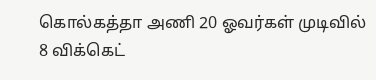கொல்கத்தா அணி 20 ஓவர்கள் முடிவில் 8 விக்கெட்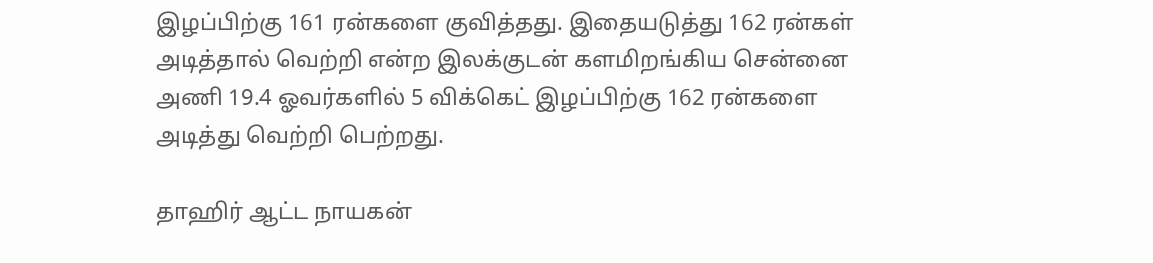இழப்பிற்கு 161 ரன்களை குவித்தது. இதையடுத்து 162 ரன்கள் அடித்தால் வெற்றி என்ற இலக்குடன் களமிறங்கிய சென்னை அணி 19.4 ஓவர்களில் 5 விக்கெட் இழப்பிற்கு 162 ரன்களை அடித்து வெற்றி பெற்றது.

தாஹிர் ஆட்ட நாயகன்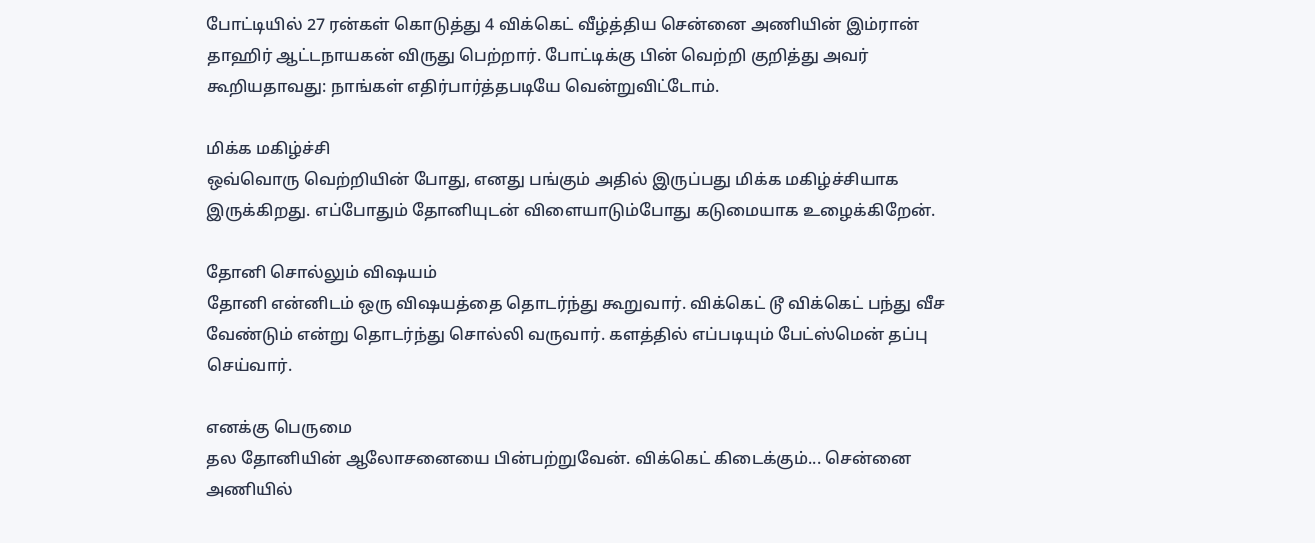போட்டியில் 27 ரன்கள் கொடுத்து 4 விக்கெட் வீழ்த்திய சென்னை அணியின் இம்ரான் தாஹிர் ஆட்டநாயகன் விருது பெற்றார். போட்டிக்கு பின் வெற்றி குறித்து அவர் கூறியதாவது: நாங்கள் எதிர்பார்த்தபடியே வென்றுவிட்டோம்.

மிக்க மகிழ்ச்சி
ஒவ்வொரு வெற்றியின் போது, எனது பங்கும் அதில் இருப்பது மிக்க மகிழ்ச்சியாக இருக்கிறது. எப்போதும் தோனியுடன் விளையாடும்போது கடுமையாக உழைக்கிறேன்.

தோனி சொல்லும் விஷயம்
தோனி என்னிடம் ஒரு விஷயத்தை தொடர்ந்து கூறுவார். விக்கெட் டூ விக்கெட் பந்து வீச வேண்டும் என்று தொடர்ந்து சொல்லி வருவார். களத்தில் எப்படியும் பேட்ஸ்மென் தப்பு செய்வார்.

எனக்கு பெருமை
தல தோனியின் ஆலோசனையை பின்பற்றுவேன். விக்கெட் கிடைக்கும்... சென்னை அணியில்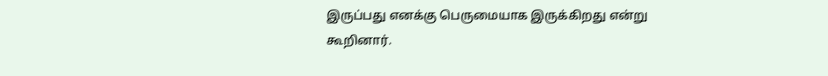இருப்பது எனக்கு பெருமையாக இருக்கிறது என்று கூறினார்.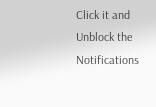Click it and Unblock the Notifications